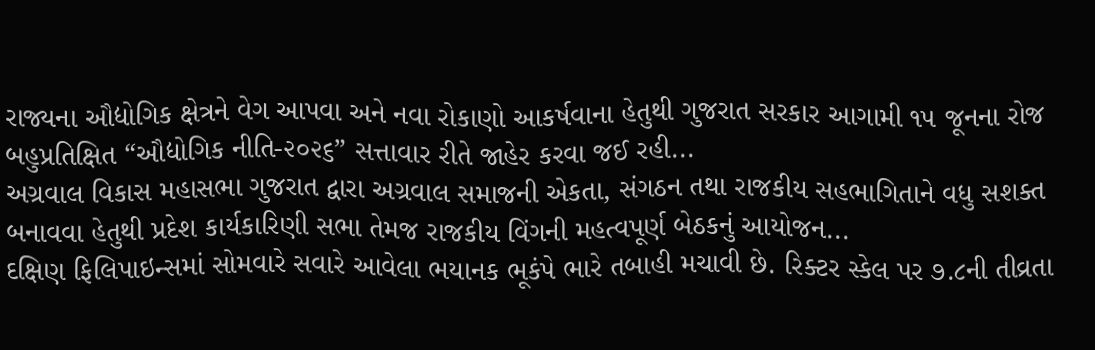રાજ્યના ઔદ્યોગિક ક્ષેત્રને વેગ આપવા અને નવા રોકાણો આકર્ષવાના હેતુથી ગુજરાત સરકાર આગામી ૧૫ જૂનના રોજ બહુપ્રતિક્ષિત “ઔદ્યોગિક નીતિ-૨૦૨૬” સત્તાવાર રીતે જાહેર કરવા જઈ રહી...
અગ્રવાલ વિકાસ મહાસભા ગુજરાત દ્વારા અગ્રવાલ સમાજની એકતા, સંગઠન તથા રાજકીય સહભાગિતાને વધુ સશક્ત બનાવવા હેતુથી પ્રદેશ કાર્યકારિણી સભા તેમજ રાજકીય વિંગની મહત્વપૂર્ણ બેઠકનું આયોજન...
દક્ષિણ ફિલિપાઇન્સમાં સોમવારે સવારે આવેલા ભયાનક ભૂકંપે ભારે તબાહી મચાવી છે. રિક્ટર સ્કેલ પર ૭.૮ની તીવ્રતા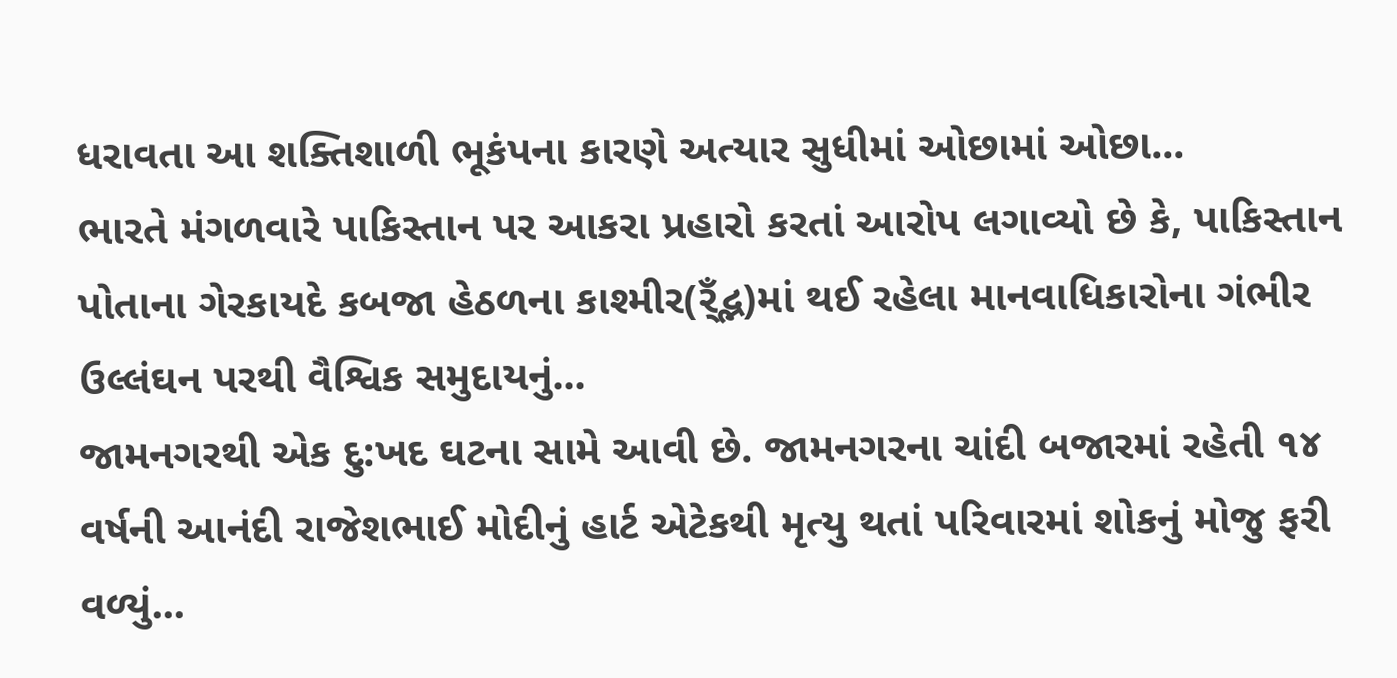ધરાવતા આ શક્તિશાળી ભૂકંપના કારણે અત્યાર સુધીમાં ઓછામાં ઓછા...
ભારતે મંગળવારે પાકિસ્તાન પર આકરા પ્રહારો કરતાં આરોપ લગાવ્યો છે કે, પાકિસ્તાન પોતાના ગેરકાયદે કબજા હેઠળના કાશ્મીર(ર્ઁદ્ભ)માં થઈ રહેલા માનવાધિકારોના ગંભીર ઉલ્લંઘન પરથી વૈશ્વિક સમુદાયનું...
જામનગરથી એક દુ:ખદ ઘટના સામે આવી છે. જામનગરના ચાંદી બજારમાં રહેતી ૧૪ વર્ષની આનંદી રાજેશભાઈ મોદીનું હાર્ટ એટેકથી મૃત્યુ થતાં પરિવારમાં શોકનું મોજુ ફરી વળ્યું...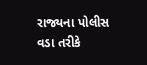રાજ્યના પોલીસ વડા તરીકે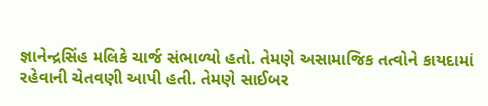જ્ઞાનેન્દ્રસિંહ મલિકે ચાર્જ સંભાળ્યો હતો. તેમણે અસામાજિક તત્વોને કાયદામાં રહેવાની ચેતવણી આપી હતી. તેમણે સાઈબર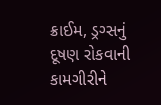ક્રાઈમ, ડ્રગ્સનું દૂષણ રોકવાની કામગીરીને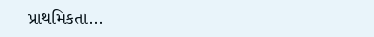પ્રાથમિકતા...